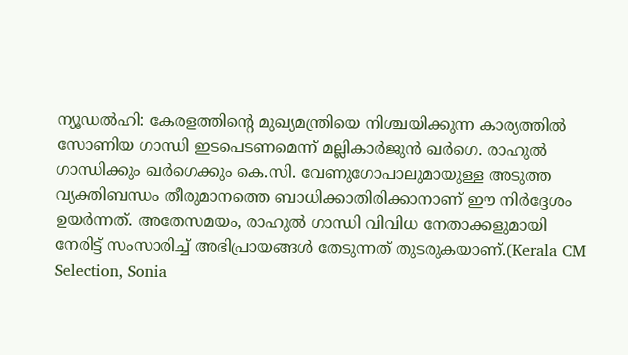ന്യൂഡൽഹി: കേരളത്തിന്റെ മുഖ്യമന്ത്രിയെ നിശ്ചയിക്കുന്ന കാര്യത്തിൽ സോണിയ ഗാന്ധി ഇടപെടണമെന്ന് മല്ലികാർജുൻ ഖർഗെ. രാഹുൽ ഗാന്ധിക്കും ഖർഗെക്കും കെ.സി. വേണുഗോപാലുമായുള്ള അടുത്ത വ്യക്തിബന്ധം തീരുമാനത്തെ ബാധിക്കാതിരിക്കാനാണ് ഈ നിർദ്ദേശം ഉയർന്നത്. അതേസമയം, രാഹുൽ ഗാന്ധി വിവിധ നേതാക്കളുമായി നേരിട്ട് സംസാരിച്ച് അഭിപ്രായങ്ങൾ തേടുന്നത് തുടരുകയാണ്.(Kerala CM Selection, Sonia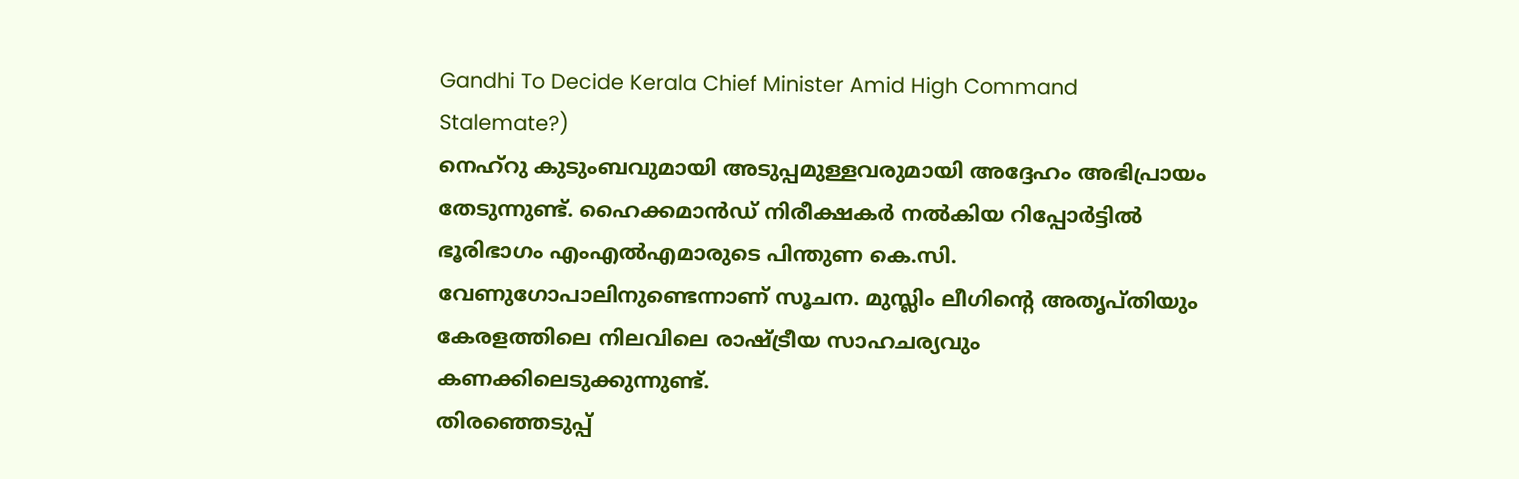Gandhi To Decide Kerala Chief Minister Amid High Command Stalemate?)
നെഹ്റു കുടുംബവുമായി അടുപ്പമുള്ളവരുമായി അദ്ദേഹം അഭിപ്രായം തേടുന്നുണ്ട്. ഹൈക്കമാൻഡ് നിരീക്ഷകർ നൽകിയ റിപ്പോർട്ടിൽ ഭൂരിഭാഗം എംഎൽഎമാരുടെ പിന്തുണ കെ.സി. വേണുഗോപാലിനുണ്ടെന്നാണ് സൂചന. മുസ്ലിം ലീഗിന്റെ അതൃപ്തിയും കേരളത്തിലെ നിലവിലെ രാഷ്ട്രീയ സാഹചര്യവും കണക്കിലെടുക്കുന്നുണ്ട്.
തിരഞ്ഞെടുപ്പ്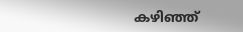കഴിഞ്ഞ്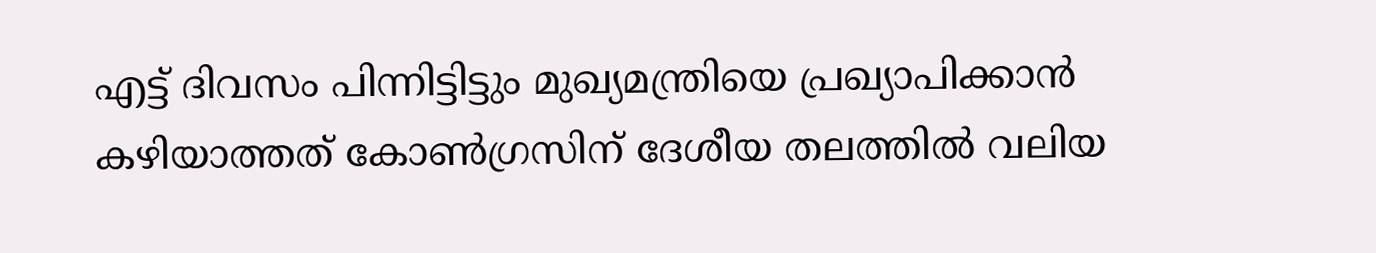എട്ട് ദിവസം പിന്നിട്ടിട്ടും മുഖ്യമന്ത്രിയെ പ്രഖ്യാപിക്കാൻ കഴിയാത്തത് കോൺഗ്രസിന് ദേശീയ തലത്തിൽ വലിയ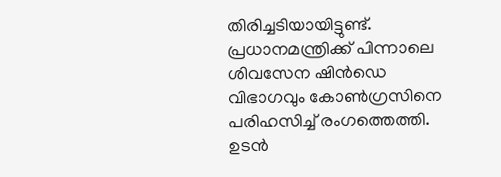തിരിച്ചടിയായിട്ടുണ്ട്. പ്രധാനമന്ത്രിക്ക് പിന്നാലെ ശിവസേന ഷിൻഡെ വിഭാഗവും കോൺഗ്രസിനെ പരിഹസിച്ച് രംഗത്തെത്തി. ഉടൻ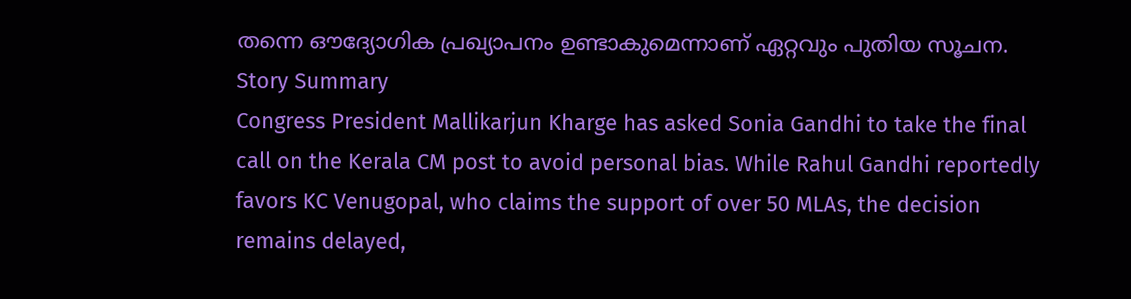തന്നെ ഔദ്യോഗിക പ്രഖ്യാപനം ഉണ്ടാകുമെന്നാണ് ഏറ്റവും പുതിയ സൂചന.
Story Summary
Congress President Mallikarjun Kharge has asked Sonia Gandhi to take the final call on the Kerala CM post to avoid personal bias. While Rahul Gandhi reportedly favors KC Venugopal, who claims the support of over 50 MLAs, the decision remains delayed,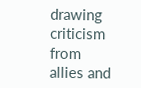drawing criticism from allies and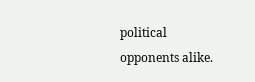political opponents alike.